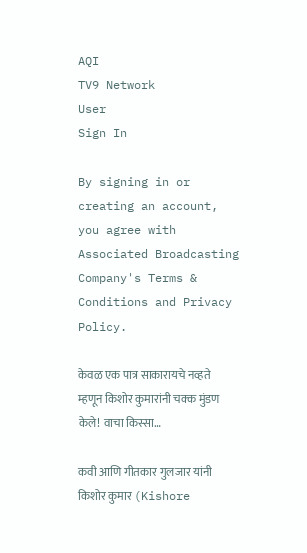AQI
TV9 Network
User
Sign In

By signing in or creating an account, you agree with Associated Broadcasting Company's Terms & Conditions and Privacy Policy.

केवळ एक पात्र साकारायचे नव्हते म्हणून किशोर कुमारांनी चक्क मुंडण केले! वाचा किस्सा…

कवी आणि गीतकार गुलजार यांनी किशोर कुमार (Kishore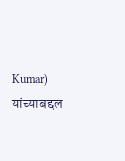Kumar) यांच्याबद्दल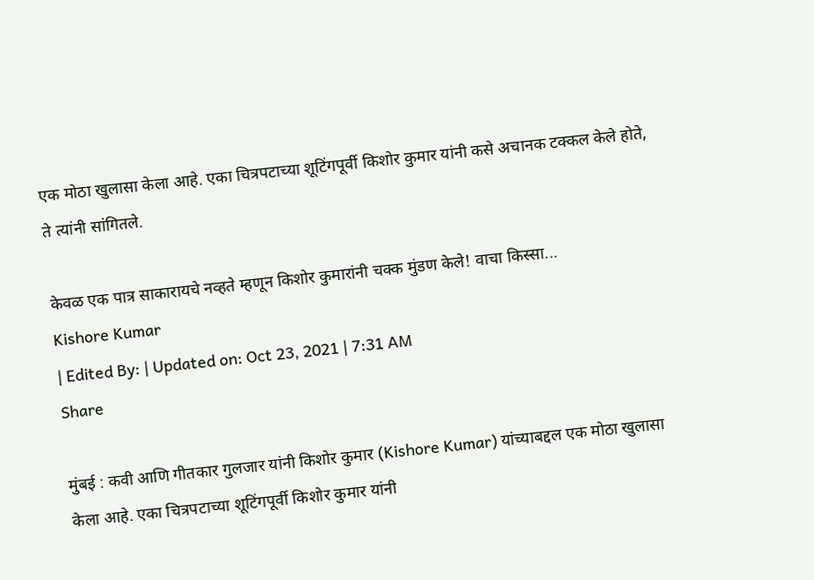एक मोठा खुलासा केला आहे. एका चित्रपटाच्या शूटिंगपूर्वी किशोर कुमार यांनी कसे अचानक टक्कल केले होते, ते त्यांनी सांगितले.

केवळ एक पात्र साकारायचे नव्हते म्हणून किशोर कुमारांनी चक्क मुंडण केले! वाचा किस्सा...
Kishore Kumar
| Edited By: | Updated on: Oct 23, 2021 | 7:31 AM
Share

मुंबई : कवी आणि गीतकार गुलजार यांनी किशोर कुमार (Kishore Kumar) यांच्याबद्दल एक मोठा खुलासा केला आहे. एका चित्रपटाच्या शूटिंगपूर्वी किशोर कुमार यांनी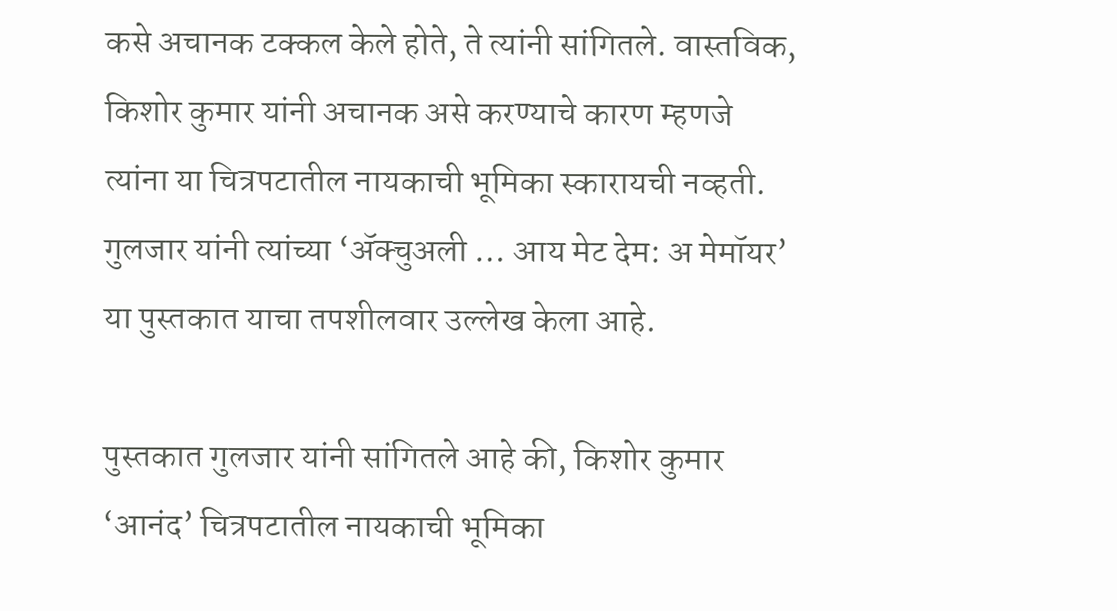कसे अचानक टक्कल केले होते, ते त्यांनी सांगितले. वास्तविक, किशोर कुमार यांनी अचानक असे करण्याचे कारण म्हणजे त्यांना या चित्रपटातील नायकाची भूमिका स्कारायची नव्हती. गुलजार यांनी त्यांच्या ‘ॲक्चुअली … आय मेट देम: अ मेमॉयर’ या पुस्तकात याचा तपशीलवार उल्लेख केला आहे.

पुस्तकात गुलजार यांनी सांगितले आहे की, किशोर कुमार ‘आनंद’ चित्रपटातील नायकाची भूमिका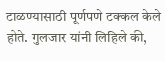टाळण्यासाठी पूर्णपणे टक्कल केले होते. गुलजार यांनी लिहिले की,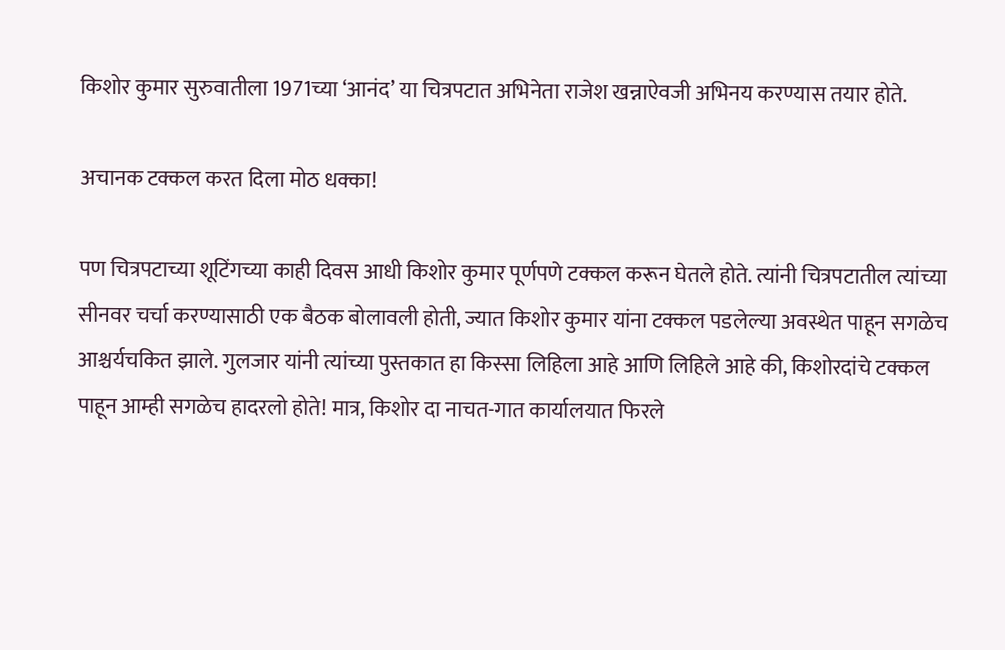किशोर कुमार सुरुवातीला 1971च्या ‘आनंद’ या चित्रपटात अभिनेता राजेश खन्नाऐवजी अभिनय करण्यास तयार होते.

अचानक टक्कल करत दिला मोठ धक्का!

पण चित्रपटाच्या शूटिंगच्या काही दिवस आधी किशोर कुमार पूर्णपणे टक्कल करून घेतले होते. त्यांनी चित्रपटातील त्यांच्या सीनवर चर्चा करण्यासाठी एक बैठक बोलावली होती, ज्यात किशोर कुमार यांना टक्कल पडलेल्या अवस्थेत पाहून सगळेच आश्चर्यचकित झाले. गुलजार यांनी त्यांच्या पुस्तकात हा किस्सा लिहिला आहे आणि लिहिले आहे की, किशोरदांचे टक्कल पाहून आम्ही सगळेच हादरलो होते! मात्र, किशोर दा नाचत-गात कार्यालयात फिरले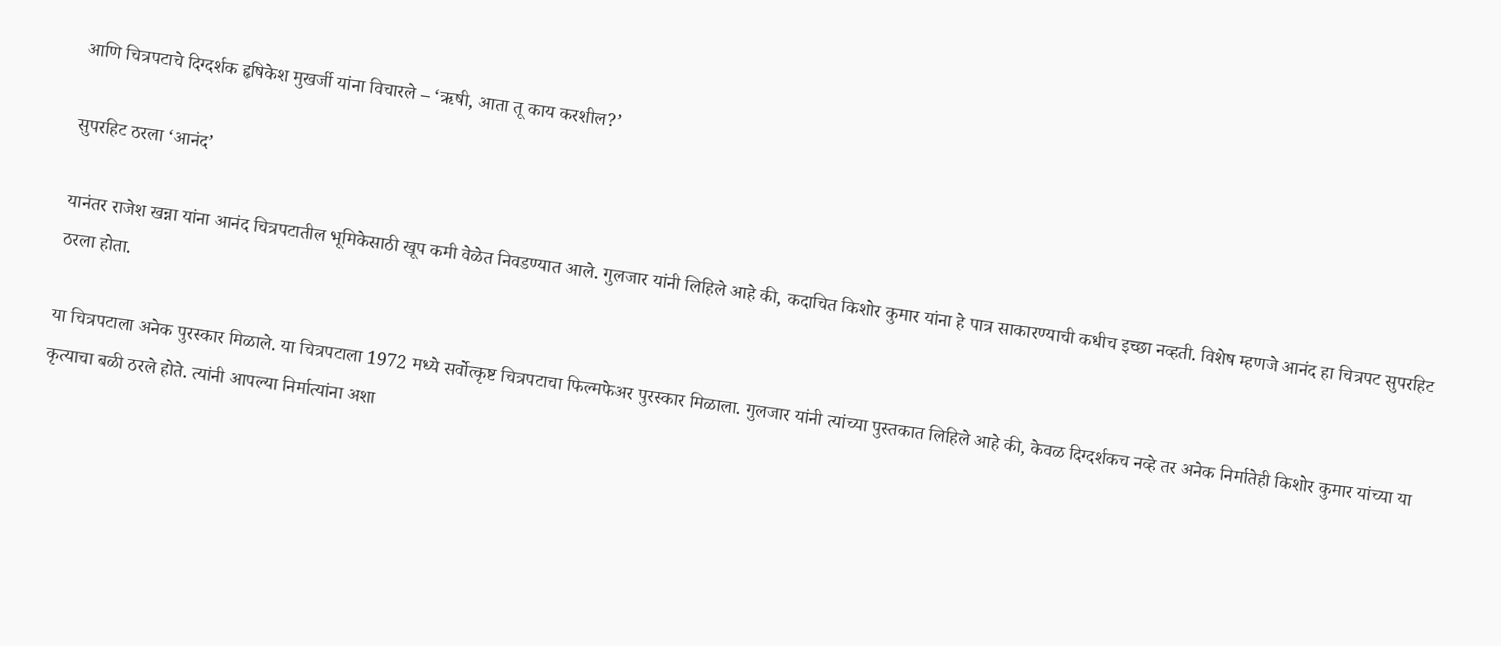आणि चित्रपटाचे दिग्दर्शक हृषिकेश मुखर्जी यांना विचारले – ‘ऋषी, आता तू काय करशील?’

सुपरहिट ठरला ‘आनंद’

यानंतर राजेश खन्ना यांना आनंद चित्रपटातील भूमिकेसाठी खूप कमी वेळेत निवडण्यात आले. गुलजार यांनी लिहिले आहे की, कदाचित किशोर कुमार यांना हे पात्र साकारण्याची कधीच इच्छा नव्हती. विशेष म्हणजे आनंद हा चित्रपट सुपरहिट ठरला होता.

या चित्रपटाला अनेक पुरस्कार मिळाले. या चित्रपटाला 1972 मध्ये सर्वोत्कृष्ट चित्रपटाचा फिल्मफेअर पुरस्कार मिळाला. गुलजार यांनी त्यांच्या पुस्तकात लिहिले आहे की, केवळ दिग्दर्शकच नव्हे तर अनेक निर्मातेही किशोर कुमार यांच्या या कृत्याचा बळी ठरले होते. त्यांनी आपल्या निर्मात्यांना अशा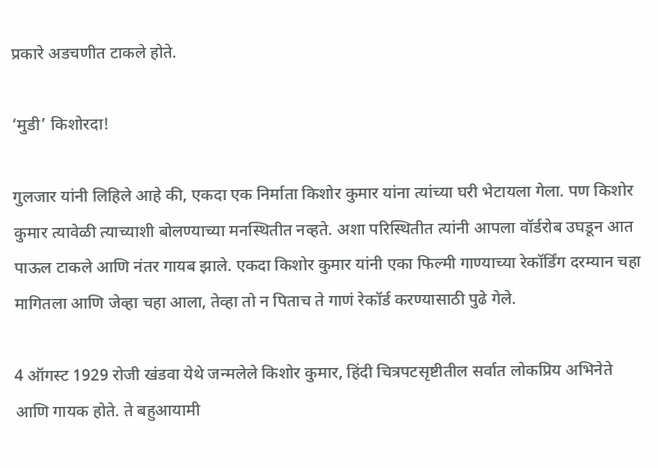प्रकारे अडचणीत टाकले होते.

‘मुडी’ किशोरदा!

गुलजार यांनी लिहिले आहे की, एकदा एक निर्माता किशोर कुमार यांना त्यांच्या घरी भेटायला गेला. पण किशोर कुमार त्यावेळी त्याच्याशी बोलण्याच्या मनस्थितीत नव्हते. अशा परिस्थितीत त्यांनी आपला वॉर्डरोब उघडून आत पाऊल टाकले आणि नंतर गायब झाले. एकदा किशोर कुमार यांनी एका फिल्मी गाण्याच्या रेकॉर्डिंग दरम्यान चहा मागितला आणि जेव्हा चहा आला, तेव्हा तो न पिताच ते गाणं रेकॉर्ड करण्यासाठी पुढे गेले.

4 ऑगस्ट 1929 रोजी खंडवा येथे जन्मलेले किशोर कुमार, हिंदी चित्रपटसृष्टीतील सर्वात लोकप्रिय अभिनेते आणि गायक होते. ते बहुआयामी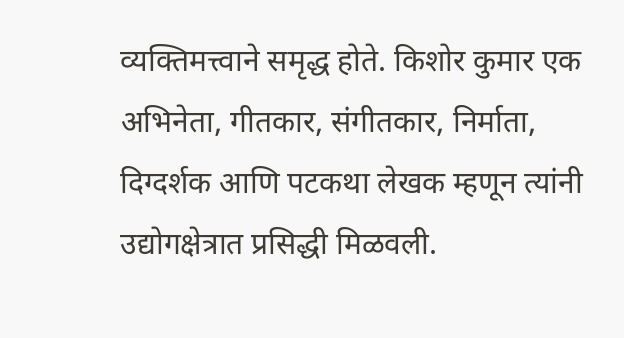व्यक्तिमत्त्वाने समृद्ध होते. किशोर कुमार एक अभिनेता, गीतकार, संगीतकार, निर्माता, दिग्दर्शक आणि पटकथा लेखक म्हणून त्यांनी उद्योगक्षेत्रात प्रसिद्धी मिळवली.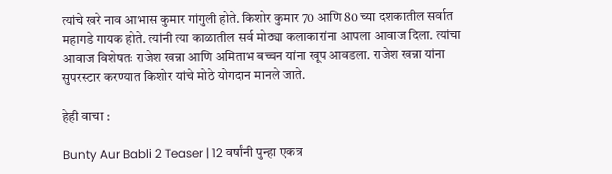त्यांचे खरे नाव आभास कुमार गांगुली होते. किशोर कुमार 70 आणि 80 च्या दशकातील सर्वात महागडे गायक होते. त्यांनी त्या काळातील सर्व मोठ्या कलाकारांना आपला आवाज दिला. त्यांचा आवाज विशेषतः राजेश खन्ना आणि अमिताभ बच्चन यांना खूप आवडला. राजेश खन्ना यांना सुपरस्टार करण्यात किशोर यांचे मोठे योगदान मानले जाते.

हेही वाचा :

Bunty Aur Babli 2 Teaser | 12 वर्षांनी पुन्हा एकत्र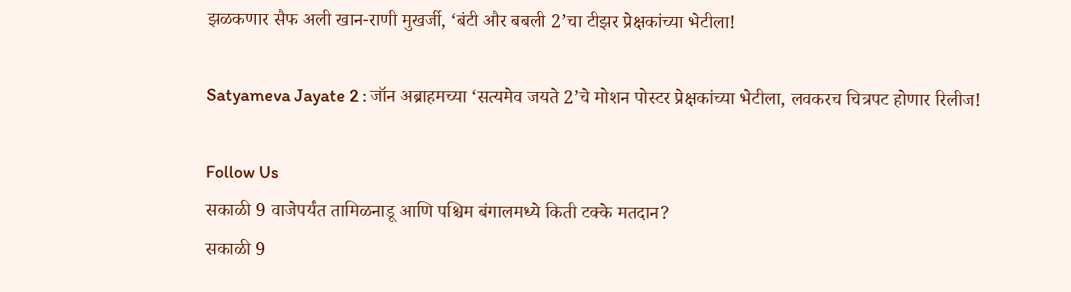झळकणार सैफ अली खान-राणी मुखर्जी, ‘बंटी और बबली 2’चा टीझर प्रेक्षकांच्या भेटीला!

Satyameva Jayate 2 : जॉन अब्राहमच्या ‘सत्यमेव जयते 2’चे मोशन पोस्टर प्रेक्षकांच्या भेटीला, लवकरच चित्रपट होणार रिलीज!

Follow Us
सकाळी 9 वाजेपर्यंत तामिळनाडू आणि पश्चिम बंगालमध्ये किती टक्के मतदान?
सकाळी 9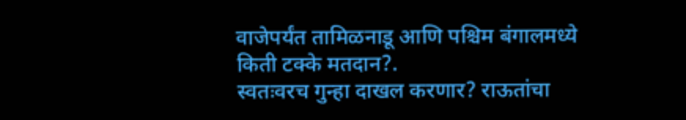वाजेपर्यंत तामिळनाडू आणि पश्चिम बंगालमध्ये किती टक्के मतदान?.
स्वतःवरच गुन्हा दाखल करणार? राऊतांचा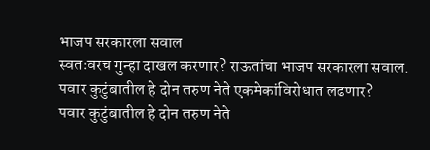भाजप सरकारला सवाल
स्वतःवरच गुन्हा दाखल करणार? राऊतांचा भाजप सरकारला सवाल.
पवार कुटुंबातील हे दोन तरुण नेते एकमेकांविरोधात लढणार?
पवार कुटुंबातील हे दोन तरुण नेते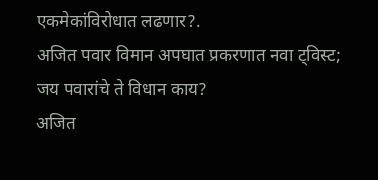एकमेकांविरोधात लढणार?.
अजित पवार विमान अपघात प्रकरणात नवा ट्विस्ट; जय पवारांचे ते विधान काय?
अजित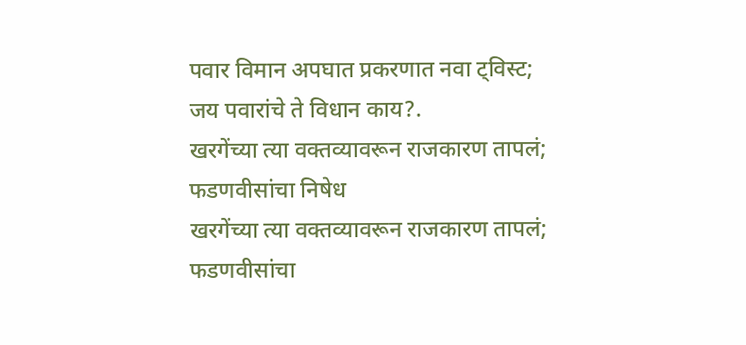पवार विमान अपघात प्रकरणात नवा ट्विस्ट; जय पवारांचे ते विधान काय?.
खरगेंच्या त्या वक्तव्यावरून राजकारण तापलं; फडणवीसांचा निषेध
खरगेंच्या त्या वक्तव्यावरून राजकारण तापलं; फडणवीसांचा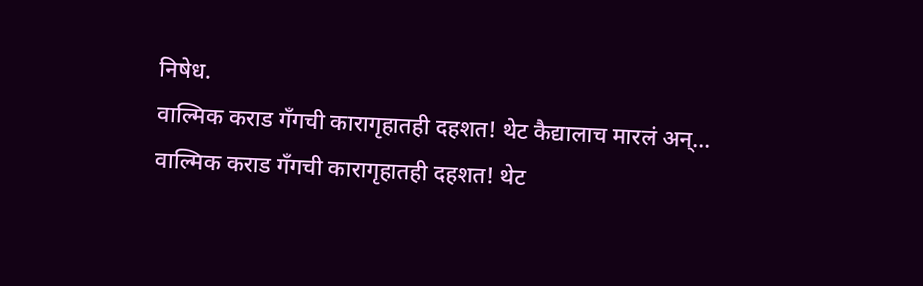निषेध.
वाल्मिक कराड गँगची कारागृहातही दहशत! थेट कैद्यालाच मारलं अन्...
वाल्मिक कराड गँगची कारागृहातही दहशत! थेट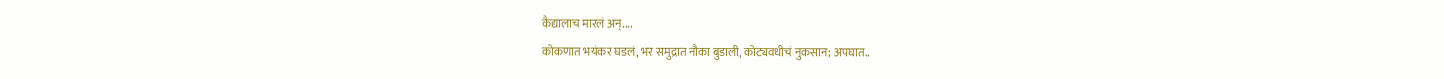कैद्यालाच मारलं अन्....
कोकणात भयंकर घडलं, भर समुद्रात नौका बुडाली, कोट्यवधीचं नुकसान; अपघात..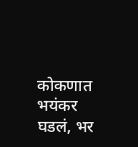कोकणात भयंकर घडलं, भर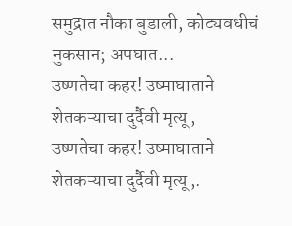समुद्रात नौका बुडाली, कोट्यवधीचं नुकसान; अपघात...
उष्णतेचा कहर! उष्माघाताने शेतकऱ्याचा दुर्दैवी मृत्यू,
उष्णतेचा कहर! उष्माघाताने शेतकऱ्याचा दुर्दैवी मृत्यू,.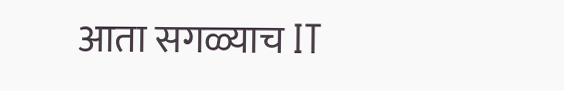आता सगळ्याच IT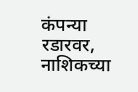कंपन्या रडारवर, नाशिकच्या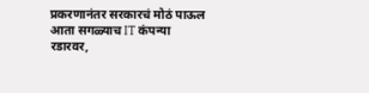प्रकरणानंतर सरकारचं मोठं पाऊल
आता सगळ्याच IT कंपन्या रडारवर,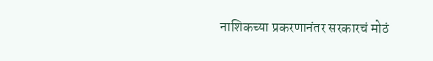नाशिकच्या प्रकरणानंतर सरकारचं मोठं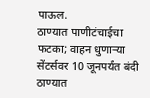पाऊल.
ठाण्यात पाणीटंचाईचा फटका; वाहन धुणाऱ्या सेंटर्सवर 10 जूनपर्यंत बंदी
ठाण्यात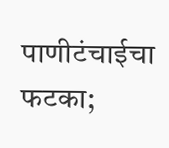पाणीटंचाईचा फटका;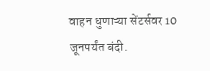वाहन धुणाऱ्या सेंटर्सवर 10 जूनपर्यंत बंदी.